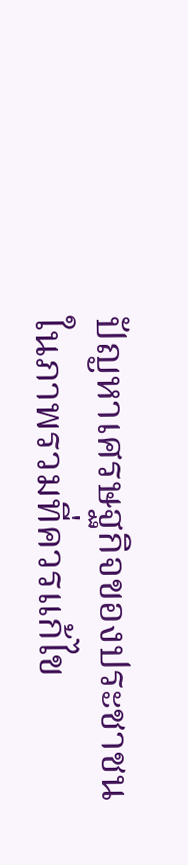ปัญหาเศรษฐกิจของประชาชนในภาพรวมที่ควรแก้ไข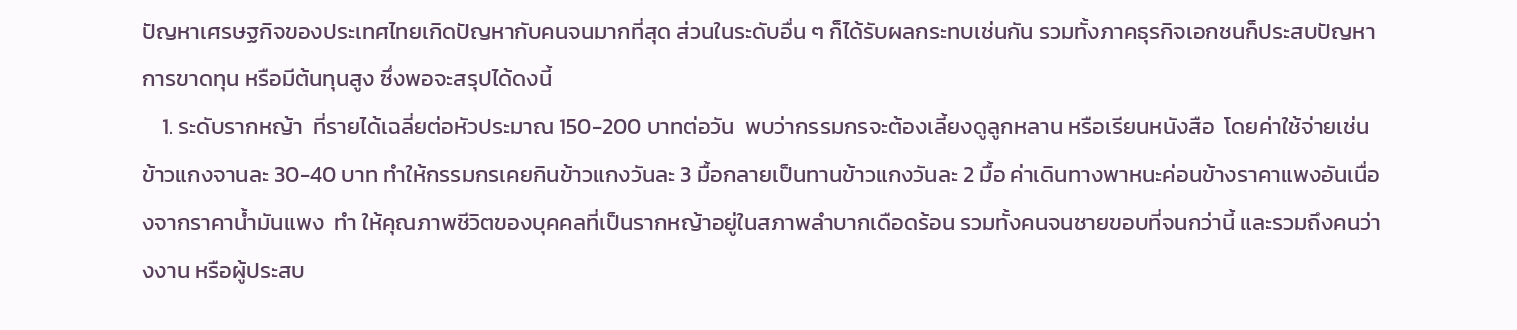ปัญหาเศรษฐกิจของประเทศไทยเกิดปัญหากับคนจนมากที่สุด ส่วนในระดับอื่น ๆ ก็ได้รับผลกระทบเช่นกัน รวมทั้งภาคธุรกิจเอกชนก็ประสบปัญหาการขาดทุน หรือมีต้นทุนสูง ซึ่งพอจะสรุปได้ดงนี้
    1. ระดับรากหญ้า  ที่รายได้เฉลี่ยต่อหัวประมาณ 150-200 บาทต่อวัน  พบว่ากรรมกรจะต้องเลี้ยงดูลูกหลาน หรือเรียนหนังสือ  โดยค่าใช้จ่ายเช่นข้าวแกงจานละ 30-40 บาท ทำให้กรรมกรเคยกินข้าวแกงวันละ 3 มื้อกลายเป็นทานข้าวแกงวันละ 2 มื้อ ค่าเดินทางพาหนะค่อนข้างราคาแพงอันเนื่องจากราคาน้ำมันแพง  ทำ ให้คุณภาพชีวิตของบุคคลที่เป็นรากหญ้าอยู่ในสภาพลำบากเดือดร้อน รวมทั้งคนจนชายขอบที่จนกว่านี้ และรวมถึงคนว่างงาน หรือผู้ประสบ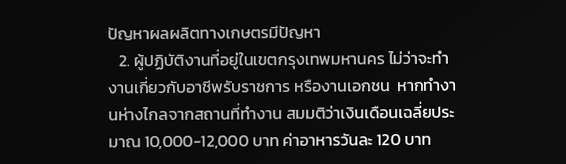ปัญหาผลผลิตทางเกษตรมีปัญหา
   2. ผู้ปฏิบัติงานที่อยู่ในเขตกรุงเทพมหานคร ไม่ว่าจะทำงานเกี่ยวกับอาชีพรับราชการ หรืองานเอกชน  หากทำงานห่างไกลจากสถานที่ทำงาน สมมติว่าเงินเดือนเฉลี่ยประมาณ 10,000-12,000 บาท ค่าอาหารวันละ 120 บาท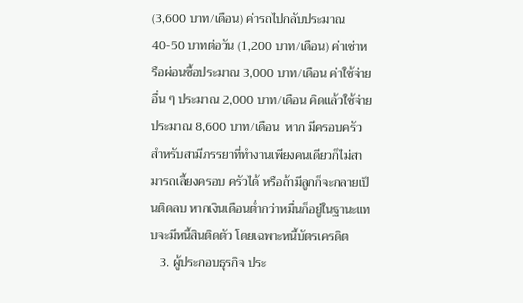(3,600 บาท/เดือน) ค่ารถไปกลับประมาณ 40-50 บาทต่อวัน (1,200 บาท/เดือน) ค่าเช่าหรือผ่อนซื้อประมาณ 3,000 บาท/เดือน ค่าใช้จ่ายอื่น ๆ ประมาณ 2,000 บาท/เดือน คิดแล้วใช้จ่ายประมาณ 8,600 บาท/เดือน  หาก มีครอบครัวสำหรับสามีภรรยาที่ทำงานเพียงคนเดียวก็ไม่สามารถเลี้ยงครอบ ครัวได้ หรือถ้ามีลูกก็จะกลายเป็นติดลบ หากเงินเดือนต่ำกว่าหมื่นก็อยู่ในฐานะแทบจะมีหนี้สินติดตัว โดยเฉพาะหนี้บัตรเครดิต
   3. ผู้ประกอบธุรกิจ ประ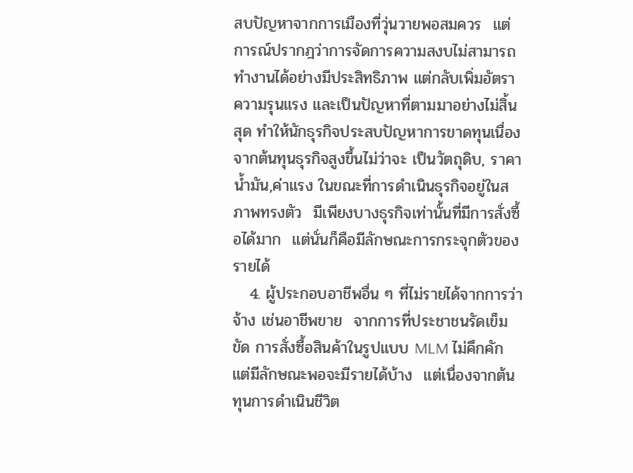สบปัญหาจากการเมืองที่วุ่นวายพอสมควร  แต่ การณ์ปรากฎว่าการจัดการความสงบไม่สามารถทำงานได้อย่างมีประสิทธิภาพ แต่กลับเพิ่มอัตราความรุนแรง และเป็นปัญหาที่ตามมาอย่างไม่สิ้นสุด ทำให้นักธุรกิจประสบปัญหาการขาดทุนเนื่องจากต้นทุนธุรกิจสูงขึ้นไม่ว่าจะ เป็นวัตถุดิบ, ราคาน้ำมัน,ค่าแรง ในขณะที่การดำเนินธุรกิจอยู่ในสภาพทรงตัว  มีเพียงบางธุรกิจเท่านั้นที่มีการสั่งซื้อได้มาก  แต่นั่นก็คือมีลักษณะการกระจุกตัวของรายได้
   4. ผู้ประกอบอาชีพอื่น ๆ ที่ไม่รายได้จากการว่าจ้าง เช่นอาชีพขาย  จากการที่ประชาชนรัดเข็มขัด การสั่งซื้อสินค้าในรูปแบบ MLM ไม่คึกคัก  แต่มีลักษณะพอจะมีรายได้บ้าง  แต่เนื่องจากต้นทุนการดำเนินชีวิต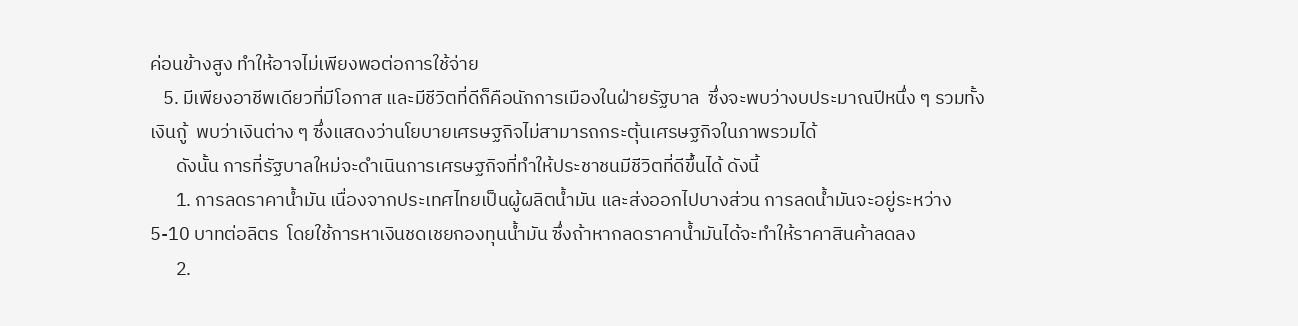ค่อนข้างสูง ทำให้อาจไม่เพียงพอต่อการใช้จ่าย
   5. มีเพียงอาชีพเดียวที่มีโอกาส และมีชีวิตที่ดีก็คือนักการเมืองในฝ่ายรัฐบาล  ซึ่งจะพบว่างบประมาณปีหนึ่ง ๆ รวมทั้งเงินกู้  พบว่าเงินต่าง ๆ ซึ่งแสดงว่านโยบายเศรษฐกิจไม่สามารถกระตุ้นเศรษฐกิจในภาพรวมได้
      ดังนั้น การที่รัฐบาลใหม่จะดำเนินการเศรษฐกิจที่ทำให้ประชาชนมีชีวิตที่ดีขึ้นได้ ดังนี้
      1. การลดราคาน้ำมัน เนื่องจากประเทศไทยเป็นผู้ผลิตน้ำมัน และส่งออกไปบางส่วน การลดน้ำมันจะอยู่ระหว่าง 5-10 บาทต่อลิตร  โดยใช้การหาเงินชดเชยกองทุนน้ำมัน ซึ่งถ้าหากลดราคาน้ำมันได้จะทำให้ราคาสินค้าลดลง
      2.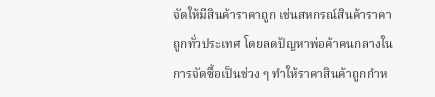จัดให้มีสินค้าราคาถูก เช่นสหกรณ์สินค้าราคาถูกทั่วประเทศ โดยลดปัญหาพ่อค้าคนกลางในการจัดซื้อเป็นช่วง ๆ ทำให้ราคาสินค้าถูกกำห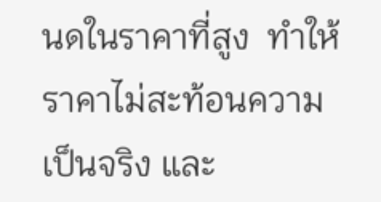นดในราคาที่สูง  ทำให้ราคาไม่สะท้อนความเป็นจริง และ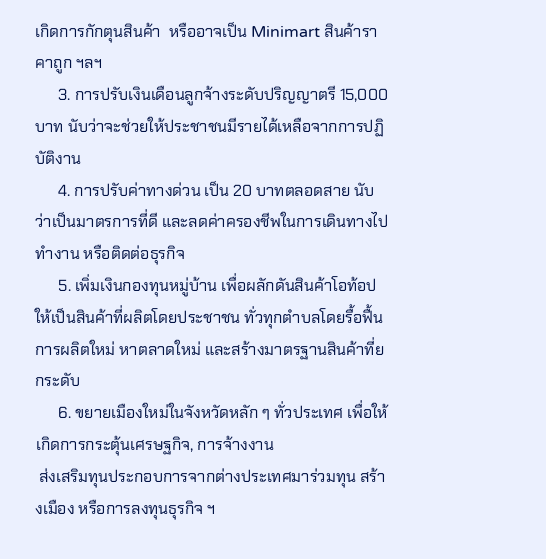เกิดการกักตุนสินค้า  หรืออาจเป็น Minimart สินค้าราคาถูก ฯลฯ
      3. การปรับเงินเดือนลูกจ้างระดับปริญญาตรี 15,000 บาท นับว่าจะช่วยให้ประชาชนมีรายได้เหลือจากการปฏิบัติงาน
      4. การปรับค่าทางด่วน เป็น 20 บาทตลอดสาย นับว่าเป็นมาตรการที่ดี และลดค่าครองชีพในการเดินทางไปทำงาน หรือติดต่อธุรกิจ
      5. เพิ่มเงินกองทุนหมู่บ้าน เพื่อผลักดันสินค้าโอท้อป ให้เป็นสินค้าที่ผลิตโดยประชาชน ทั่วทุกตำบลโดยรื้อฟื้นการผลิตใหม่ หาตลาดใหม่ และสร้างมาตรฐานสินค้าที่ยกระดับ
      6. ขยายเมืองใหม่ในจังหวัดหลัก ๆ ทั่วประเทศ เพื่อให้เกิดการกระตุ้นเศรษฐกิจ, การจ้างงาน
 ส่งเสริมทุนประกอบการจากต่างประเทศมาร่วมทุน สร้างเมือง หรือการลงทุนธุรกิจ ฯ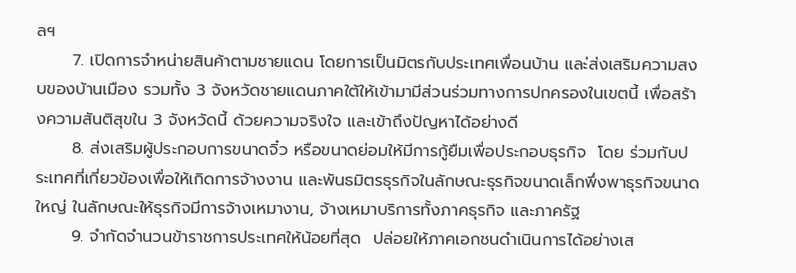ลฯ
      7. เปิดการจำหน่ายสินค้าตามชายแดน โดยการเป็นมิตรกับประเทศเพื่อนบ้าน และ่ส่งเสริมความสงบของบ้านเมือง รวมทั้ง 3 จังหวัดชายแดนภาคใต้ให้เข้ามามีส่วนร่วมทางการปกครองในเขตนี้ เพื่อสร้างความสันติสุขใน 3 จังหวัดนี้ ด้วยความจริงใจ และเข้าถึงปัญหาได้อย่างดี
      8. ส่งเสริมผู้ประกอบการขนาดจิ๋ว หรือขนาดย่อมให้มีการกู้ยืมเพื่อประกอบธุรกิจ  โดย ร่วมกับประเทศที่เกี่ยวข้องเพื่อให้เกิดการจ้างงาน และพันธมิตรธุรกิจในลักษณะธุรกิจขนาดเล็กพึ่งพาธุรกิจขนาดใหญ่ ในลักษณะให้ธุรกิจมีการจ้างเหมางาน, จ้างเหมาบริการทั้งภาคธุรกิจ และภาครัฐ
      9. จำกัดจำนวนข้าราชการประเทศให้น้อยที่สุด  ปล่อยให้ภาคเอกชนดำเนินการได้อย่างเส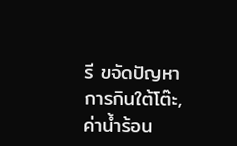รี ขจัดปัญหาการกินใต้โต๊ะ,ค่าน้ำร้อน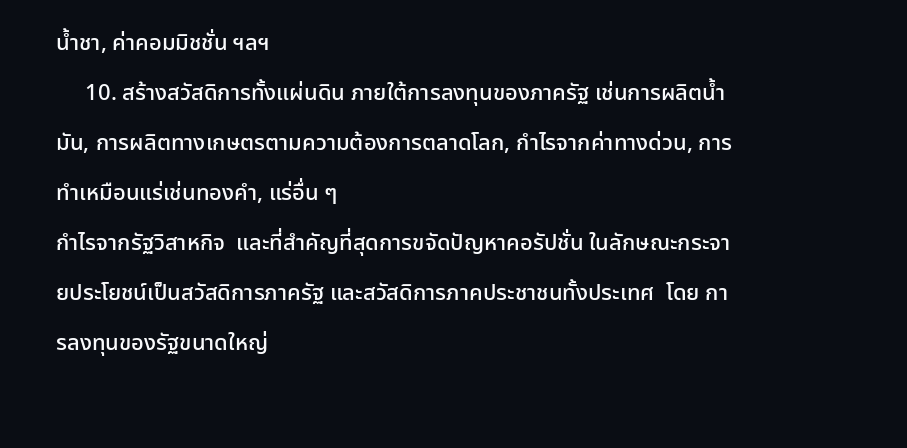น้ำชา, ค่าคอมมิชชั่น ฯลฯ
     10. สร้างสวัสดิการทั้งแผ่นดิน ภายใต้การลงทุนของภาครัฐ เช่นการผลิตน้ำมัน, การผลิตทางเกษตรตามความต้องการตลาดโลก, กำไรจากค่าทางด่วน, การทำเหมือนแร่เช่นทองคำ, แร่อื่น ๆ
กำไรจากรัฐวิสาหกิจ  และที่สำคัญที่สุดการขจัดปัญหาคอรัปชั่น ในลักษณะกระจายประโยชน์เป็นสวัสดิการภาครัฐ และสวัสดิการภาคประชาชนทั้งประเทศ  โดย การลงทุนของรัฐขนาดใหญ่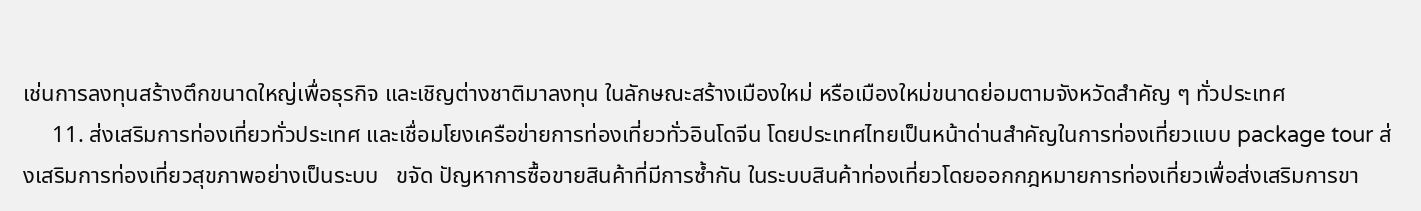เช่นการลงทุนสร้างตึกขนาดใหญ่เพื่อธุรกิจ และเชิญต่างชาติมาลงทุน ในลักษณะสร้างเมืองใหม่ หรือเมืองใหม่ขนาดย่อมตามจังหวัดสำคัญ ๆ ทั่วประเทศ
     11. ส่งเสริมการท่องเที่ยวทั่วประเทศ และเชื่อมโยงเครือข่ายการท่องเที่ยวทั่วอินโดจีน โดยประเทศไทยเป็นหน้าด่านสำคัญในการท่องเที่ยวแบบ package tour ส่งเสริมการท่องเที่ยวสุขภาพอย่างเป็นระบบ   ขจัด ปัญหาการซื้อขายสินค้าที่มีการซ้ำกัน ในระบบสินค้าท่องเที่ยวโดยออกกฎหมายการท่องเที่ยวเพื่อส่งเสริมการขา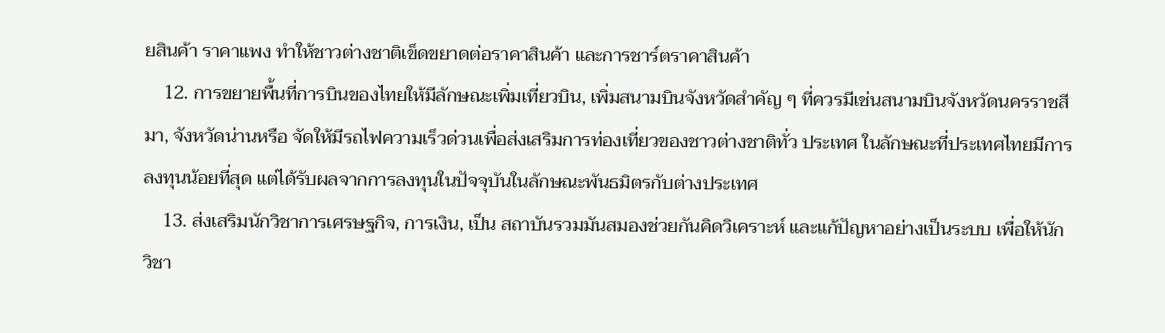ยสินค้า ราคาแพง ทำให้ชาวต่างชาติเข็ดขยาดต่อราคาสินค้า และการชาร์ตราคาสินค้า
    12. การขยายพื้นที่การบินของไทยให้มีลักษณะเพิ่มเที่ยวบิน, เพิ่มสนามบินจังหวัดสำคัญ ๆ ที่ควรมีเช่นสนามบินจังหวัดนครราชสีมา, จังหวัดน่านหรือ จัดให้มีรถไฟความเร็วด่วนเพื่อส่งเสริมการท่องเที่ยวของชาวต่างชาติทั่ว ประเทศ ในลักษณะที่ประเทศไทยมีการลงทุนน้อยที่สุด แต่ได้รับผลจากการลงทุนในปัจจุบันในลักษณะพันธมิตรกับต่างประเทศ
    13. ส่งเสริมนักวิชาการเศรษฐกิจ, การเงิน, เป็น สถาบันรวมมันสมองช่วยกันคิดวิเคราะห์ และแก้ปัญหาอย่างเป็นระบบ เพื่อให้นักวิชา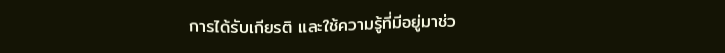การได้รับเกียรติ และใช้ความรู้ที่มีอยู่มาช่ว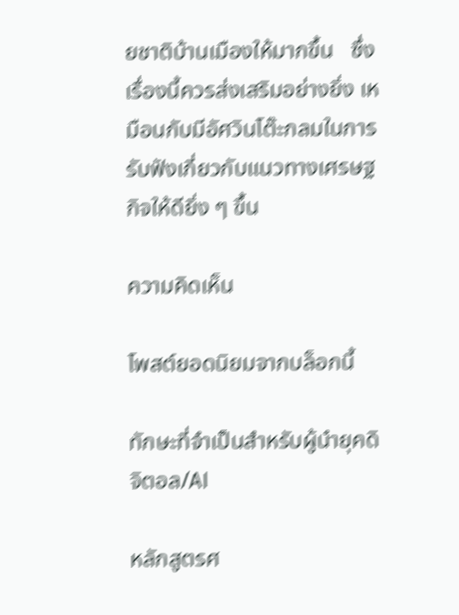ยชาติบ้านเมืองให้มากขึ้น   ซึ่งเรื่องนี้ควรส่งเสริมอย่างยิ่ง เหมือนกับมีอัศวินโต๊ะกลมในการรับฟังเกี่ยวกับแนวทางเศรษฐกิจให้ดียิ่ง ๆ ขึ้น

ความคิดเห็น

โพสต์ยอดนิยมจากบล็อกนี้

ทักษะที่จำเป็นสำหรับผู้นำยุคดิจิตอล/AI

หลักสูตรศ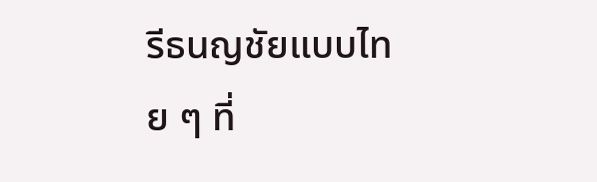รีธนญชัยแบบไทย ๆ ที่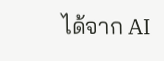ได้จาก AI